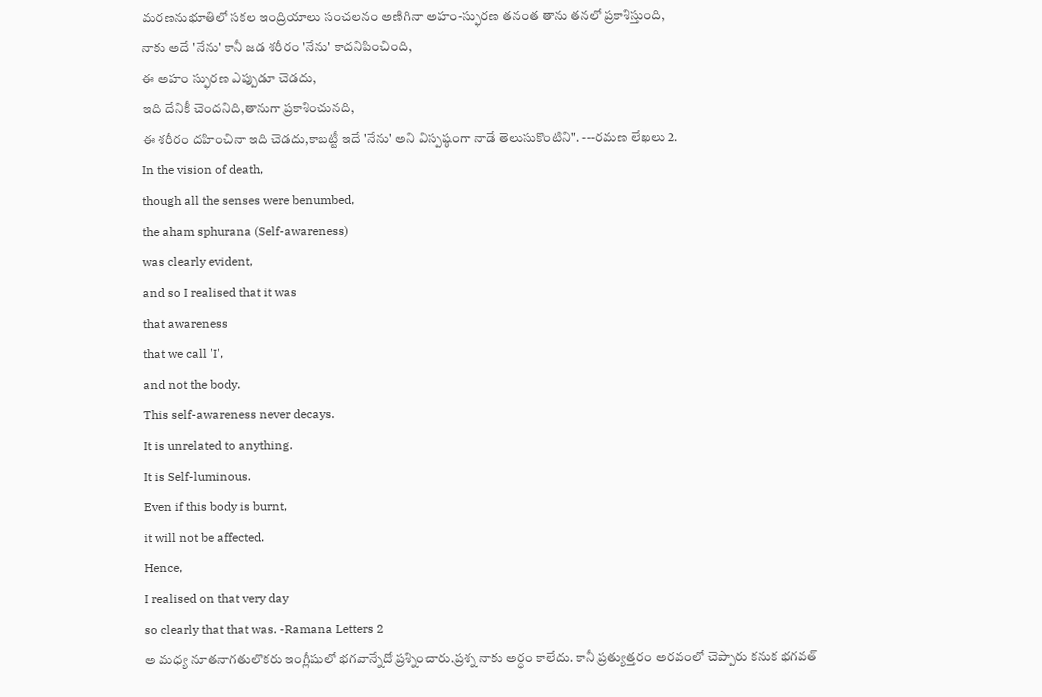మరణనుభూతిలో సకల ఇంద్రియాలు సంచలనం అణిగినా అహం-స్ఫురణ తనంత తాను తనలో ప్రకాశిస్తుంది,
నాకు అదే 'నేను' కానీ జడ శరీరం 'నేను' కాదనిపించింది,
ఈ అహం స్ఫురణ ఎప్పుడూ చెడదు,
ఇది దేనికీ చెందనిది,తానుగా ప్రకాశించునది,
ఈ శరీరం దహించినా ఇది చెడదు,కాబట్టీ ఇదే 'నేను' అని విస్పష్ఠంగా నాడే తెలుసుకొంటిని". ---రమణ లేఖలు 2.
In the vision of death,
though all the senses were benumbed,
the aham sphurana (Self-awareness)
was clearly evident,
and so I realised that it was
that awareness
that we call 'I',
and not the body.
This self-awareness never decays.
It is unrelated to anything.
It is Self-luminous.
Even if this body is burnt,
it will not be affected.
Hence,
I realised on that very day
so clearly that that was. -Ramana Letters 2
అ మధ్య నూతనాగతులొకరు ఇంగ్లీషులో భగవాన్నేదో ప్రశ్నించారు.ప్రశ్న నాకు అర్ధం కాలేదు. కానీ ప్రత్యుత్తరం అరవంలో చెప్పారు కనుక భగవత్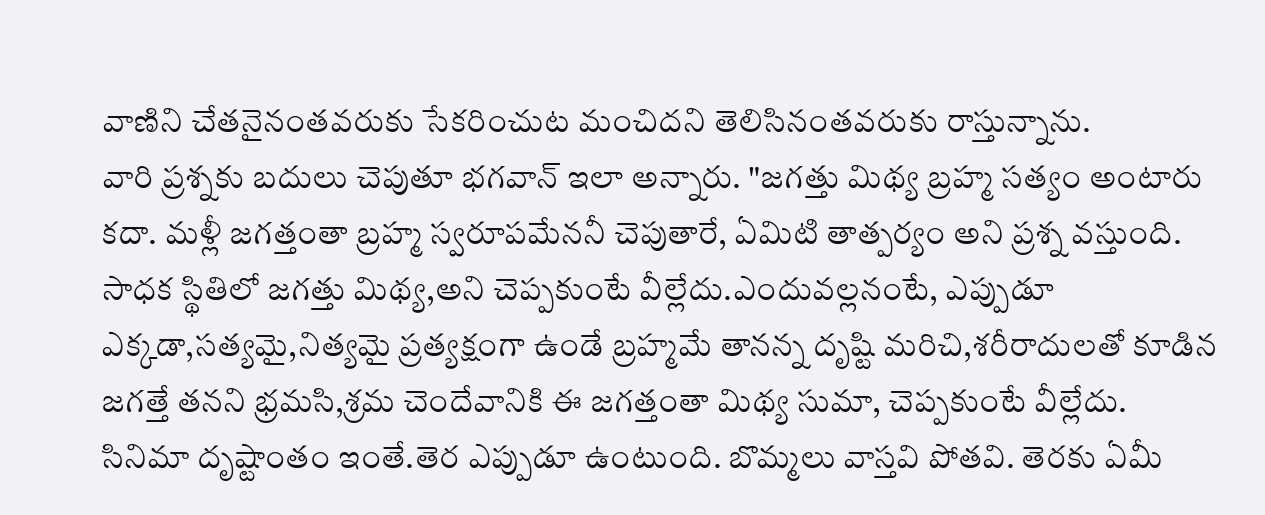వాణిని చేతనైనంతవరుకు సేకరించుట మంచిదని తెలిసినంతవరుకు రాస్తున్నాను.
వారి ప్రశ్నకు బదులు చెపుతూ భగవాన్ ఇలా అన్నారు. "జగత్తు మిథ్య బ్రహ్మ సత్యం అంటారు కదా. మళ్లీ జగత్తంతా బ్రహ్మ స్వరూపమేననీ చెపుతారే, ఏమిటి తాత్పర్యం అని ప్రశ్న వస్తుంది. సాధక స్థితిలో జగత్తు మిథ్య,అని చెప్పకుంటే వీల్లేదు.ఎందువల్లనంటే, ఎప్పుడూ ఎక్కడా,సత్యమై,నిత్యమై ప్రత్యక్షంగా ఉండే బ్రహ్మమే తానన్న దృష్టి మరిచి,శరీరాదులతో కూడిన జగత్తే తనని భ్రమసి,శ్రమ చెందేవానికి ఈ జగత్తంతా మిథ్య సుమా, చెప్పకుంటే వీల్లేదు.
సినిమా దృష్టాంతం ఇంతే.తెర ఎప్పుడూ ఉంటుంది. బొమ్మలు వాస్తవి పోతవి. తెరకు ఏమీ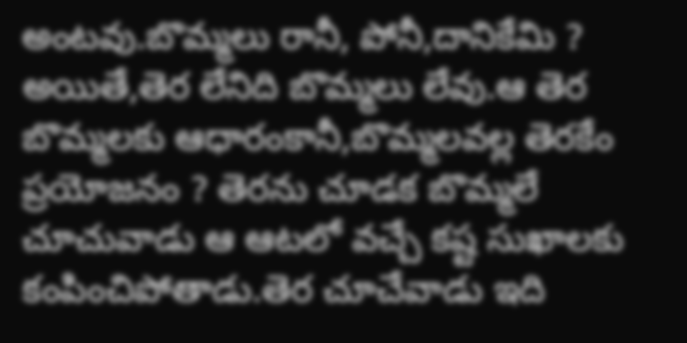అంటవు.బొమ్మలు రానీ, పోనీ,దానికేమి ? అయితే,తెర లేనిది బొమ్మలు లేవు.ఆ తెర బొమ్మలకు ఆధారంకానీ,బొమ్మలవల్ల తెరకేం ప్రయోజనం ? తెరను చూడక బొమ్మలే చూచువాడు ఆ ఆటలో వచ్చే కష్ట సుఖాలకు కంపించిపోతాడు.తెర చూచేవాడు ఇది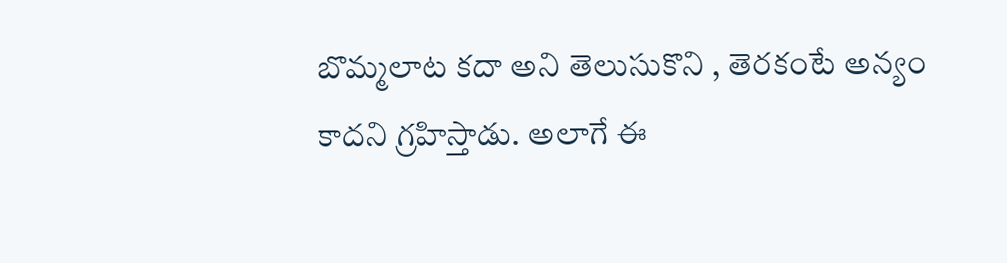బొమ్మలాట కదా అని తెలుసుకొని , తెరకంటే అన్యం కాదని గ్రహిస్తాడు. అలాగే ఈ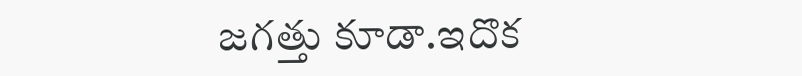జగత్తు కూడా.ఇదొక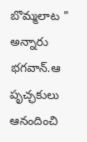బొమ్మలాట " అన్నారు భగవాన్.ఆ పృచ్ఛకులు ఆనందించి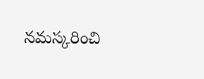నమస్కరించి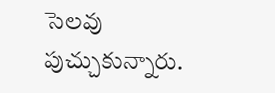సెలవు పుచ్చుకున్నారు.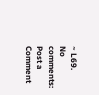~ L69.
No comments:
Post a Comment